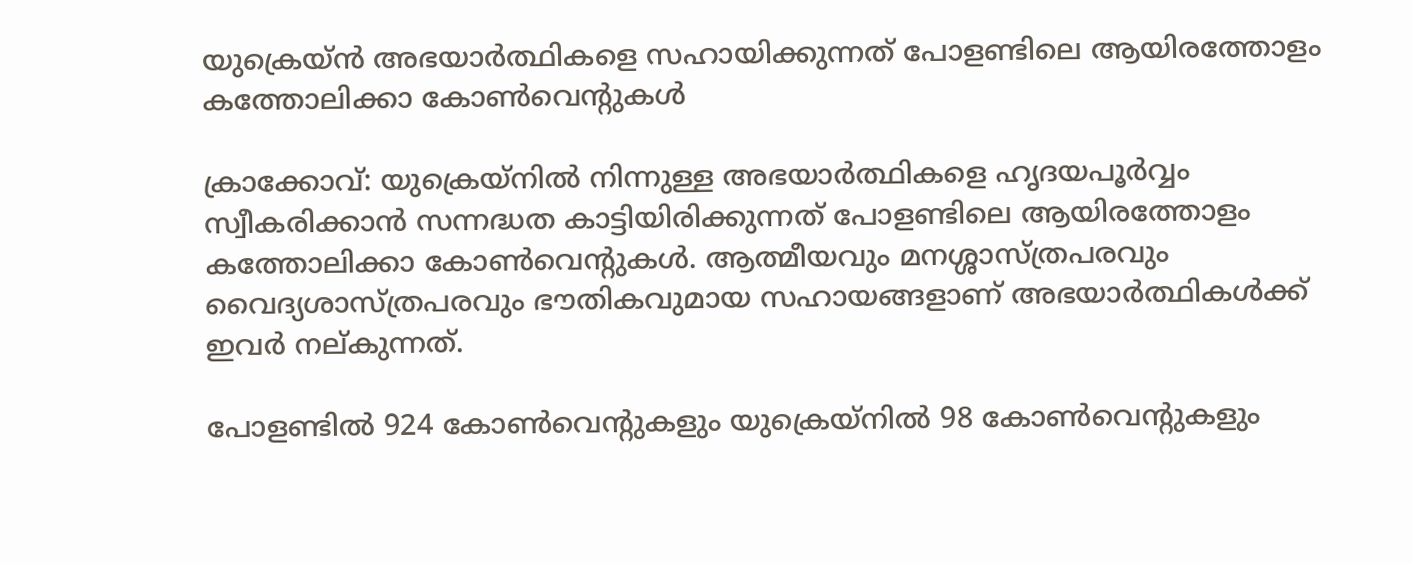യുക്രെയ്ന്‍ അഭയാര്‍ത്ഥികളെ സഹായിക്കുന്നത് പോളണ്ടിലെ ആയിരത്തോളം കത്തോലിക്കാ കോണ്‍വെന്റുകള്‍

ക്രാക്കോവ്: യുക്രെയ്‌നില്‍ നിന്നുള്ള അഭയാര്‍ത്ഥികളെ ഹൃദയപൂര്‍വ്വം സ്വീകരിക്കാന്‍ സന്നദ്ധത കാട്ടിയിരിക്കുന്നത് പോളണ്ടിലെ ആയിരത്തോളം കത്തോലിക്കാ കോണ്‍വെന്റുകള്‍. ആത്മീയവും മനശ്ശാസ്ത്രപരവും വൈദ്യശാസ്ത്രപരവും ഭൗതികവുമായ സഹായങ്ങളാണ് അഭയാര്‍ത്ഥികള്‍ക്ക് ഇവര്‍ നല്കുന്നത്.

പോളണ്ടില്‍ 924 കോണ്‍വെന്റുകളും യുക്രെയ്‌നില്‍ 98 കോണ്‍വെന്റുകളും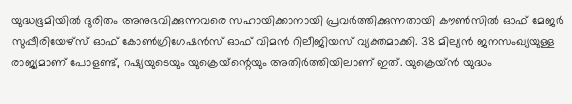യുദ്ധഭൂമിയില്‍ ദുരിതം അനുഭവിക്കുന്നവരെ സഹായിക്കാനായി പ്രവര്‍ത്തിക്കുന്നതായി കൗണ്‍സില്‍ ഓഫ് മേജര്‍ സുപ്പീരിയേഴ്‌സ് ഓഫ് കോണ്‍ഗ്രിഗേഷന്‍സ് ഓഫ് വിമന്‍ റിലീജിയസ് വ്യക്തമാക്കി. 38 മില്യന്‍ ജനസംഖ്യയുള്ള രാജ്യമാണ് പോളണ്ട്, റഷ്യയുടെയും യുക്രെയ്‌ന്റെയും അതിര്‍ത്തിയിലാണ് ഇത്. യുക്രെയ്ന്‍ യുദ്ധം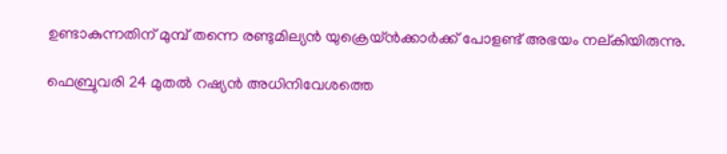ഉണ്ടാകുന്നതിന് മുമ്പ് തന്നെ രണ്ടുമില്യന്‍ യുക്രെയ്ന്‍ക്കാര്‍ക്ക് പോളണ്ട് അഭയം നല്കിയിരുന്നു.

ഫെബ്രുവരി 24 മുതല്‍ റഷ്യന്‍ അധിനിവേശത്തെ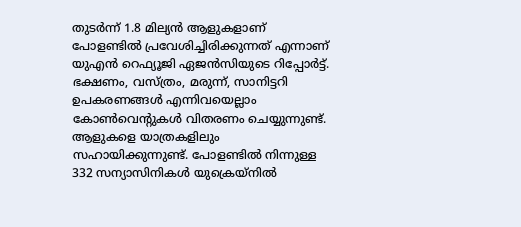തുടര്‍ന്ന് 1.8 മില്യന്‍ ആളുകളാണ് പോളണ്ടില്‍ പ്രവേശിച്ചിരിക്കുന്നത് എന്നാണ് യുഎന്‍ റെഫ്യൂജി ഏജന്‍സിയുടെ റിപ്പോര്‍ട്ട്. ഭക്ഷണം, വസ്ത്രം, മരുന്ന്, സാനിട്ടറി ഉപകരണങ്ങള്‍ എന്നിവയെല്ലാം കോണ്‍വെന്റുകള്‍ വിതരണം ചെയ്യുന്നുണ്ട്. ആളുകളെ യാത്രകളിലും സഹായിക്കുന്നുണ്ട്. പോളണ്ടില്‍ നിന്നുള്ള 332 സന്യാസിനികള്‍ യുക്രെയ്‌നില്‍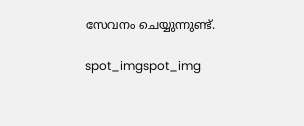സേവനം ചെയ്യുന്നുണ്ട്.

spot_imgspot_img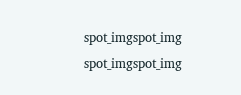spot_imgspot_img
spot_imgspot_img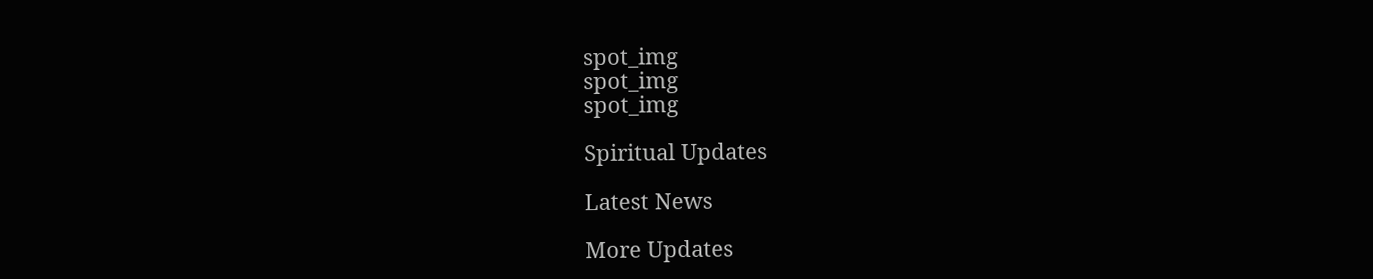spot_img
spot_img
spot_img

Spiritual Updates

Latest News

More Updates